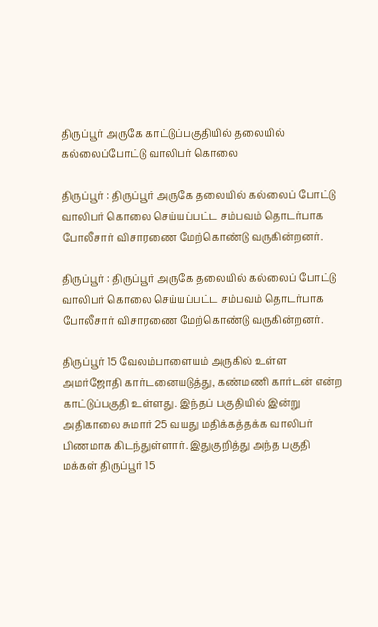திருப்பூர் அருகே காட்டுப்பகுதியில் தலையில் கல்லைப்போட்டு வாலிபர் கொலை

திருப்பூர் : திருப்பூர் அருகே தலையில் கல்லைப் போட்டு வாலிபர் கொலை செய்யப்பட்ட சம்பவம் தொடர்பாக போலீசார் விசாரணை மேற்கொண்டு வருகின்றனர்.

திருப்பூர் : திருப்பூர் அருகே தலையில் கல்லைப் போட்டு வாலிபர் கொலை செய்யப்பட்ட சம்பவம் தொடர்பாக போலீசார் விசாரணை மேற்கொண்டு வருகின்றனர்.

திருப்பூர் 15 வேலம்பாளையம் அருகில் உள்ள அமர்ஜோதி கார்டனையடுத்து, கண்மணி கார்டன் என்ற காட்டுப்பகுதி உள்ளது. இந்தப் பகுதியில் இன்று அதிகாலை சுமார் 25 வயது மதிக்கத்தக்க வாலிபர் பிணமாக கிடந்துள்ளார். இதுகுறித்து அந்த பகுதி மக்கள் திருப்பூர் 15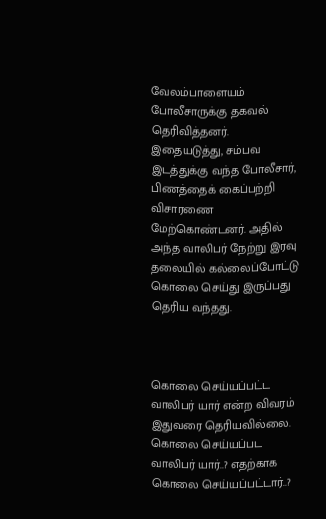வேலம்பாளையம் போலீசாருக்கு தகவல் தெரிவித்தனர். இதையடுத்து, சம்பவ இடத்துக்கு வந்த போலீசார், பிணத்தைக் கைப்பற்றி விசாரணை மேற்கொண்டனர். அதில் அந்த வாலிபர் நேற்று இரவு தலையில் கல்லைப்போட்டு கொலை செய்து இருப்பது தெரிய வந்தது.



கொலை செய்யப்பட்ட வாலிபர் யார் என்ற விவரம் இதுவரை தெரியவில்லை. கொலை செய்யப்பட வாலிபர் யார்..? எதற்காக கொலை செய்யப்பட்டார்..?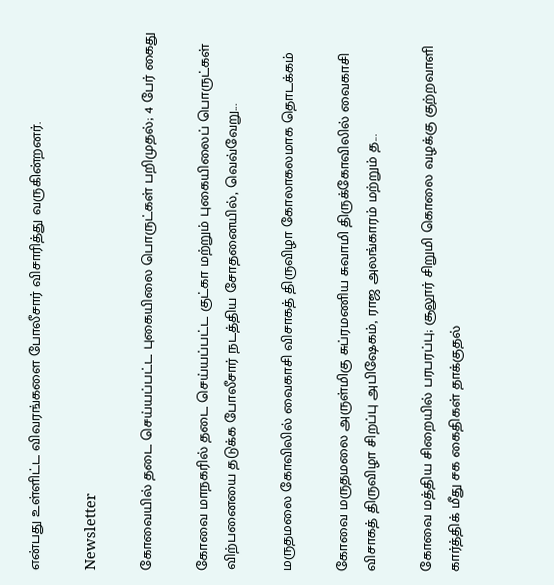என்பது உள்ளிட்ட விவரங்களை போலீசார் விசாரித்து வருகின்றனர்.

Newsletter

கோவையில் தடை செய்யப்பட்ட புகையிலை பொருட்கள் பறிமுதல்; 4 பேர் கைது

கோவை மாநகரில் தடை செய்யப்பட்ட குட்கா மற்றும் புகையிலைப் பொருட்கள் விற்பனையை தடுக்க போலீசார் நடத்திய சோதனையில், வெவ்வேறு...

மருதமலை கோவிலில் வைகாசி விசாகத் திருவிழா கோலாகலமாக தொடக்கம்

கோவை மருதமலை அருள்மிகு சுப்ரமணிய சுவாமி திருக்கோவிலில் வைகாசி விசாகத் திருவிழா சிறப்பு அபிஷேகம், ராஜ அலங்காரம் மற்றும் த...

கோவை மத்திய சிறையில் பரபரப்பு; சூலூர் சிறுமி கொலை வழக்கு குற்றவாளி கார்த்திக் மீது சக கைதிகள் தாக்குதல்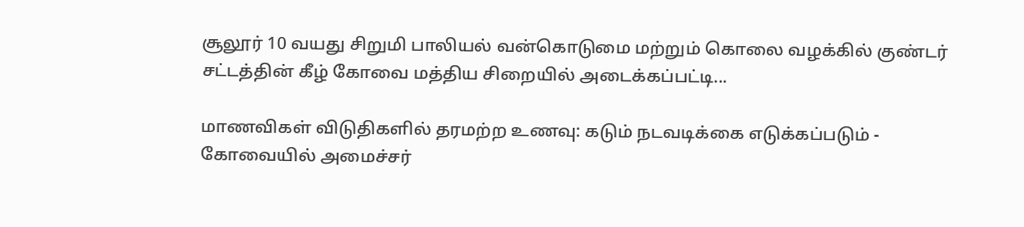சூலூர் 10 வயது சிறுமி பாலியல் வன்கொடுமை மற்றும் கொலை வழக்கில் குண்டர் சட்டத்தின் கீழ் கோவை மத்திய சிறையில் அடைக்கப்பட்டி...

மாணவிகள் விடுதிகளில் தரமற்ற உணவு: கடும் நடவடிக்கை எடுக்கப்படும் - கோவையில் அமைச்சர்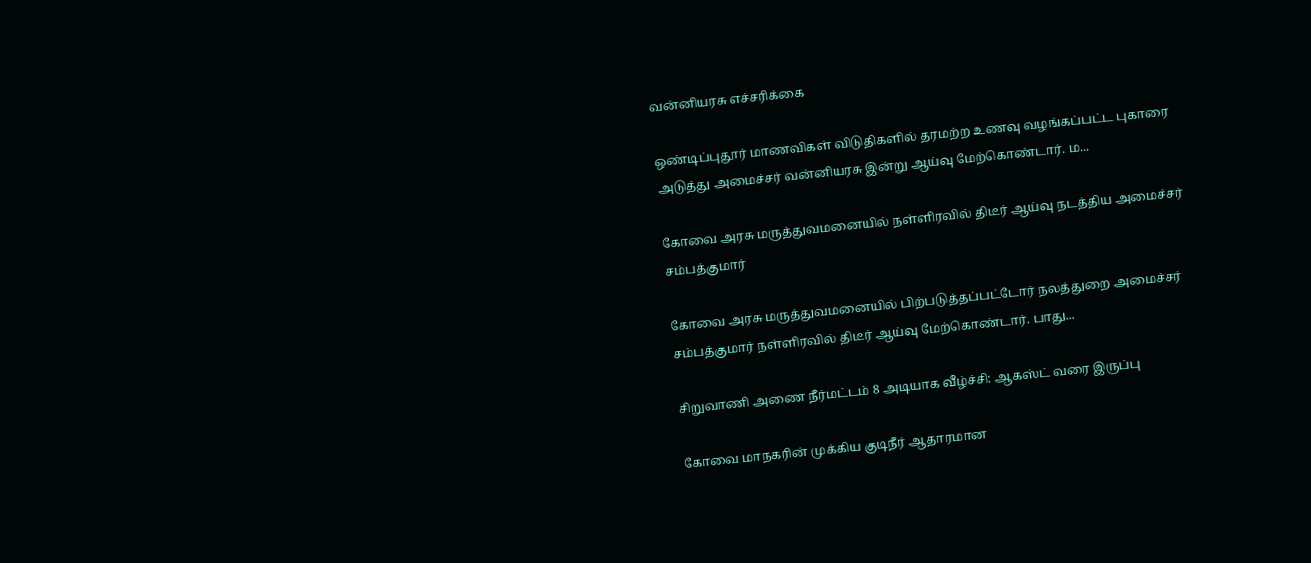வன்னியரசு எச்சரிக்கை

ஒண்டிப்புதூர் மாணவிகள் விடுதிகளில் தரமற்ற உணவு வழங்கப்பட்ட புகாரை அடுத்து அமைச்சர் வன்னியரசு இன்று ஆய்வு மேற்கொண்டார். ம...

கோவை அரசு மருத்துவமனையில் நள்ளிரவில் திடீர் ஆய்வு நடத்திய அமைச்சர் சம்பத்குமார்

கோவை அரசு மருத்துவமனையில் பிற்படுத்தப்பட்டோர் நலத்துறை அமைச்சர் சம்பத்குமார் நள்ளிரவில் திடீர் ஆய்வு மேற்கொண்டார். பாது...

சிறுவாணி அணை நீர்மட்டம் 8 அடியாக வீழ்ச்சி: ஆகஸ்ட் வரை இருப்பு

கோவை மாநகரின் முக்கிய குடிநீர் ஆதாரமான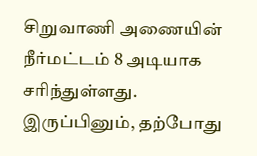சிறுவாணி அணையின் நீர்மட்டம் 8 அடியாக சரிந்துள்ளது. இருப்பினும், தற்போது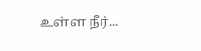உள்ள நீர்...